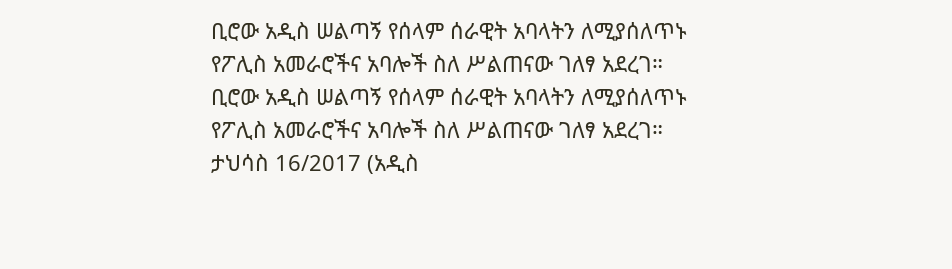ቢሮው አዲስ ሠልጣኝ የሰላም ሰራዊት አባላትን ለሚያሰለጥኑ የፖሊስ አመራሮችና አባሎች ስለ ሥልጠናው ገለፃ አደረገ።
ቢሮው አዲስ ሠልጣኝ የሰላም ሰራዊት አባላትን ለሚያሰለጥኑ የፖሊስ አመራሮችና አባሎች ስለ ሥልጠናው ገለፃ አደረገ።
ታህሳስ 16/2017 (አዲስ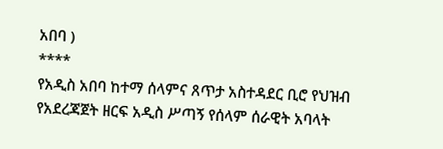አበባ )
****
የአዲስ አበባ ከተማ ሰላምና ጸጥታ አስተዳደር ቢሮ የህዝብ የአደረጃጀት ዘርፍ አዲስ ሥጣኝ የሰላም ሰራዊት አባላት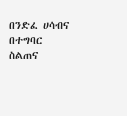በንድፈ ሀሳብና በተግባር ስልጠና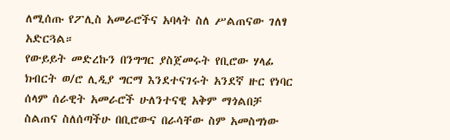ለሚሰጡ የፖሊስ አመራሮችና አባላት ስለ ሥልጠናው ገለፃ አድርጓል።
የውይይት መድረኩን በንግግር ያስጀመሩት የቢሮው ሃላፊ ክብርት ወ/ሮ ሊዲያ ግርማ እንደተናገሩት አንደኛ ዙር የነባር ሰላም ሰራዊት አመራሮች ሁለንተናዊ አቅም ማጎልበቻ ስልጠና ስለሰጣችሁ በቢሮውና በራሳቸው ስም አመስግነው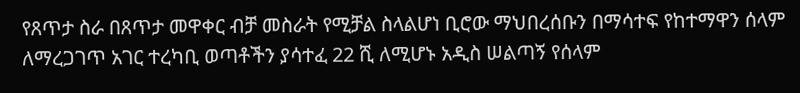የጸጥታ ስራ በጸጥታ መዋቀር ብቻ መስራት የሚቻል ስላልሆነ ቢሮው ማህበረሰቡን በማሳተፍ የከተማዋን ሰላም ለማረጋገጥ አገር ተረካቢ ወጣቶችን ያሳተፈ 22 ሺ ለሚሆኑ አዲስ ሠልጣኝ የሰላም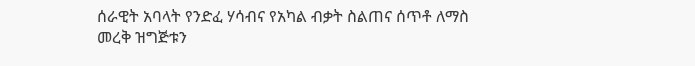ሰራዊት አባላት የንድፈ ሃሳብና የአካል ብቃት ስልጠና ሰጥቶ ለማስ
መረቅ ዝግጅቱን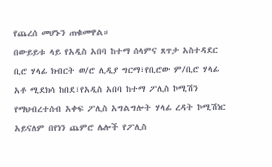የጨረሰ መሆኑን ጠቁመዋል።
በውይይቱ ላይ የአዲስ አበባ ከተማ ሰላምና ጸጥታ አስተዳደር ቢሮ ሃላፊ ክብርት ወ/ሮ ሊዲያ ግርማ፣የቢሮው ም/ቢሮ ሃላፊ አቶ ሚደክሳ ከበደ፣የአዲስ አበባ ከተማ ፖሊስ ኮሚሽን የማህብረተሰብ አቀፍ ፖሊስ አግልግሎት ሃላፊ ረዳት ኮሚሽነር አይናለም በየነን ጨምሮ ሌሎች የፖሊስ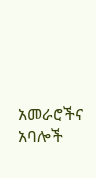አመራሮችና አባሎች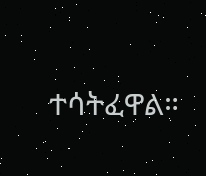ተሳትፈዋል።